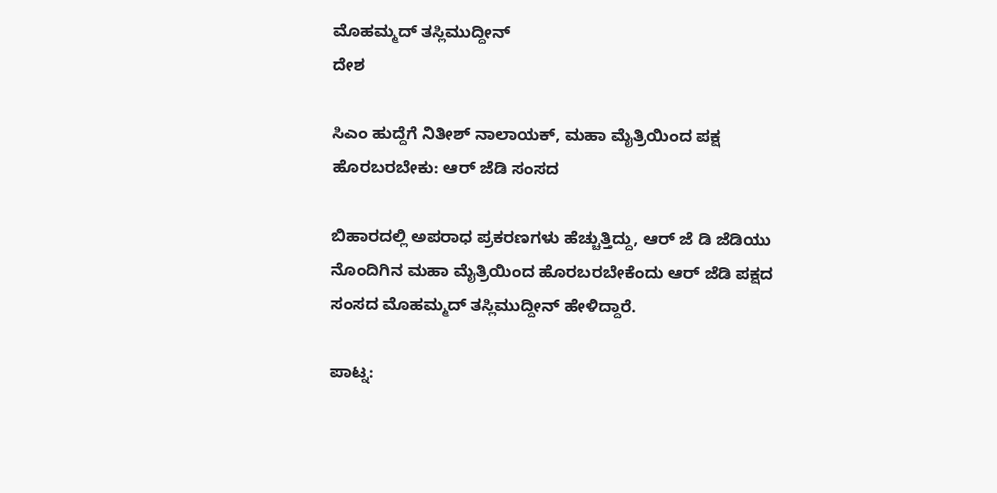ಮೊಹಮ್ಮದ್ ತಸ್ಲಿಮುದ್ದೀನ್
ದೇಶ

ಸಿಎಂ ಹುದ್ದೆಗೆ ನಿತೀಶ್ ನಾಲಾಯಕ್, ಮಹಾ ಮೈತ್ರಿಯಿಂದ ಪಕ್ಷ ಹೊರಬರಬೇಕು: ಆರ್ ಜೆಡಿ ಸಂಸದ

ಬಿಹಾರದಲ್ಲಿ ಅಪರಾಧ ಪ್ರಕರಣಗಳು ಹೆಚ್ಚುತ್ತಿದ್ದು, ಆರ್ ಜೆ ಡಿ ಜೆಡಿಯು ನೊಂದಿಗಿನ ಮಹಾ ಮೈತ್ರಿಯಿಂದ ಹೊರಬರಬೇಕೆಂದು ಆರ್ ಜೆಡಿ ಪಕ್ಷದ ಸಂಸದ ಮೊಹಮ್ಮದ್ ತಸ್ಲಿಮುದ್ದೀನ್ ಹೇಳಿದ್ದಾರೆ.

ಪಾಟ್ನ: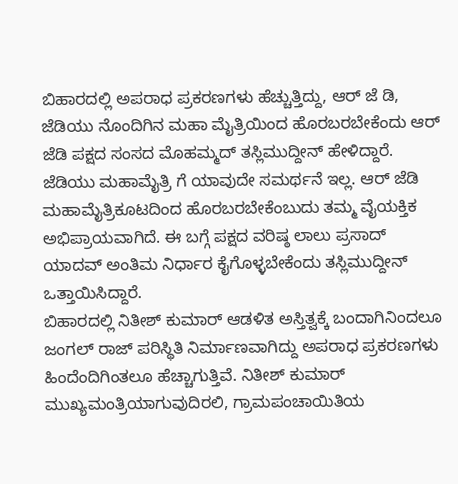ಬಿಹಾರದಲ್ಲಿ ಅಪರಾಧ ಪ್ರಕರಣಗಳು ಹೆಚ್ಚುತ್ತಿದ್ದು, ಆರ್ ಜೆ ಡಿ, ಜೆಡಿಯು ನೊಂದಿಗಿನ ಮಹಾ ಮೈತ್ರಿಯಿಂದ ಹೊರಬರಬೇಕೆಂದು ಆರ್ ಜೆಡಿ ಪಕ್ಷದ ಸಂಸದ ಮೊಹಮ್ಮದ್ ತಸ್ಲಿಮುದ್ದೀನ್ ಹೇಳಿದ್ದಾರೆ.
ಜೆಡಿಯು ಮಹಾಮೈತ್ರಿ ಗೆ ಯಾವುದೇ ಸಮರ್ಥನೆ ಇಲ್ಲ. ಆರ್ ಜೆಡಿ ಮಹಾಮೈತ್ರಿಕೂಟದಿಂದ ಹೊರಬರಬೇಕೆಂಬುದು ತಮ್ಮ ವೈಯಕ್ತಿಕ ಅಭಿಪ್ರಾಯವಾಗಿದೆ. ಈ ಬಗ್ಗೆ ಪಕ್ಷದ ವರಿಷ್ಠ ಲಾಲು ಪ್ರಸಾದ್ ಯಾದವ್ ಅಂತಿಮ ನಿರ್ಧಾರ ಕೈಗೊಳ್ಳಬೇಕೆಂದು ತಸ್ಲಿಮುದ್ದೀನ್ ಒತ್ತಾಯಿಸಿದ್ದಾರೆ.
ಬಿಹಾರದಲ್ಲಿ ನಿತೀಶ್ ಕುಮಾರ್ ಆಡಳಿತ ಅಸ್ತಿತ್ವಕ್ಕೆ ಬಂದಾಗಿನಿಂದಲೂ ಜಂಗಲ್ ರಾಜ್ ಪರಿಸ್ಥಿತಿ ನಿರ್ಮಾಣವಾಗಿದ್ದು ಅಪರಾಧ ಪ್ರಕರಣಗಳು ಹಿಂದೆಂದಿಗಿಂತಲೂ ಹೆಚ್ಚಾಗುತ್ತಿವೆ. ನಿತೀಶ್ ಕುಮಾರ್ ಮುಖ್ಯಮಂತ್ರಿಯಾಗುವುದಿರಲಿ, ಗ್ರಾಮಪಂಚಾಯಿತಿಯ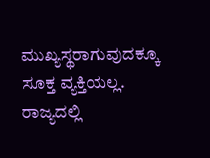ಮುಖ್ಯಸ್ಥರಾಗುವುದಕ್ಕೂ ಸೂಕ್ತ ವ್ಯಕ್ತಿಯಲ್ಲ. ರಾಜ್ಯದಲ್ಲಿ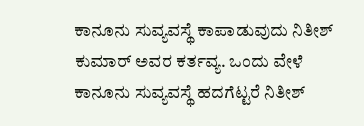ಕಾನೂನು ಸುವ್ಯವಸ್ಥೆ ಕಾಪಾಡುವುದು ನಿತೀಶ್ ಕುಮಾರ್ ಅವರ ಕರ್ತವ್ಯ. ಒಂದು ವೇಳೆ ಕಾನೂನು ಸುವ್ಯವಸ್ಥೆ ಹದಗೆಟ್ಟರೆ ನಿತೀಶ್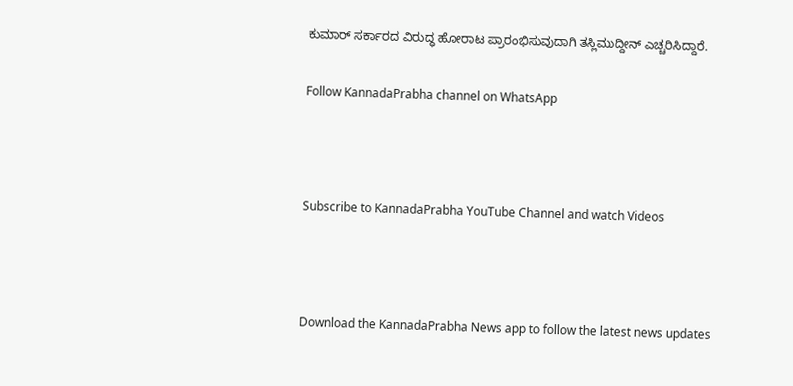ಕುಮಾರ್ ಸರ್ಕಾರದ ವಿರುದ್ಧ ಹೋರಾಟ ಪ್ರಾರಂಭಿಸುವುದಾಗಿ ತಸ್ಲಿಮುದ್ದೀನ್ ಎಚ್ಚರಿಸಿದ್ದಾರೆ.

Follow KannadaPrabha channel on WhatsApp



Subscribe to KannadaPrabha YouTube Channel and watch Videos



Download the KannadaPrabha News app to follow the latest news updates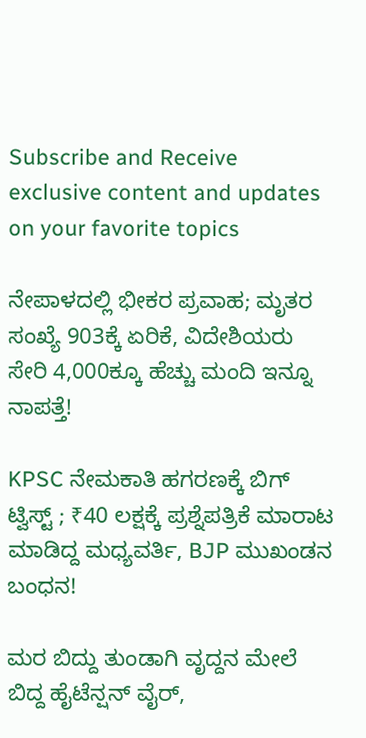Subscribe and Receive exclusive content and updates on your favorite topics

ನೇಪಾಳದಲ್ಲಿ ಭೀಕರ ಪ್ರವಾಹ; ಮೃತರ ಸಂಖ್ಯೆ 903ಕ್ಕೆ ಏರಿಕೆ, ವಿದೇಶಿಯರು ಸೇರಿ 4,000ಕ್ಕೂ ಹೆಚ್ಚು ಮಂದಿ ಇನ್ನೂ ನಾಪತ್ತೆ!

KPSC ನೇಮಕಾತಿ ಹಗರಣಕ್ಕೆ ಬಿಗ್‌ ಟ್ವಿಸ್ಟ್‌ ; ₹40 ಲಕ್ಷಕ್ಕೆ ಪ್ರಶ್ನೆಪತ್ರಿಕೆ ಮಾರಾಟ ಮಾಡಿದ್ದ ಮಧ್ಯವರ್ತಿ, BJP ಮುಖಂಡನ ಬಂಧನ!

ಮರ ಬಿದ್ದು ತುಂಡಾಗಿ ವೃದ್ದನ ಮೇಲೆ ಬಿದ್ದ ಹೈಟೆನ್ಷನ್ ವೈರ್,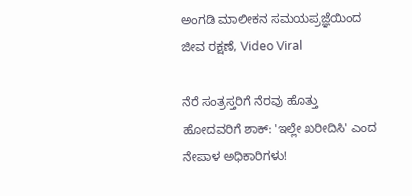ಅಂಗಡಿ ಮಾಲೀಕನ ಸಮಯಪ್ರಜ್ಞೆಯಿಂದ ಜೀವ ರಕ್ಷಣೆ, Video Viral

ನೆರೆ ಸಂತ್ರಸ್ತರಿಗೆ ನೆರವು ಹೊತ್ತು ಹೋದವರಿಗೆ ಶಾಕ್: 'ಇಲ್ಲೇ ಖರೀದಿಸಿ' ಎಂದ ನೇಪಾಳ ಅಧಿಕಾರಿಗಳು!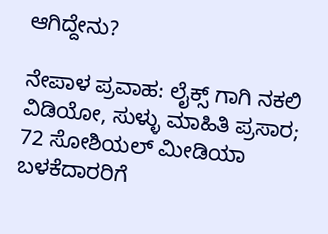ಆಗಿದ್ದೇನು?

ನೇಪಾಳ ಪ್ರವಾಹ: ಲೈಕ್ಸ್ ಗಾಗಿ ನಕಲಿ ವಿಡಿಯೋ, ಸುಳ್ಳು ಮಾಹಿತಿ ಪ್ರಸಾರ; 72 ಸೋಶಿಯಲ್ ಮೀಡಿಯಾ ಬಳಕೆದಾರರಿಗೆ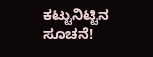ಕಟ್ಟುನಿಟ್ಟಿನ ಸೂಚನೆ!